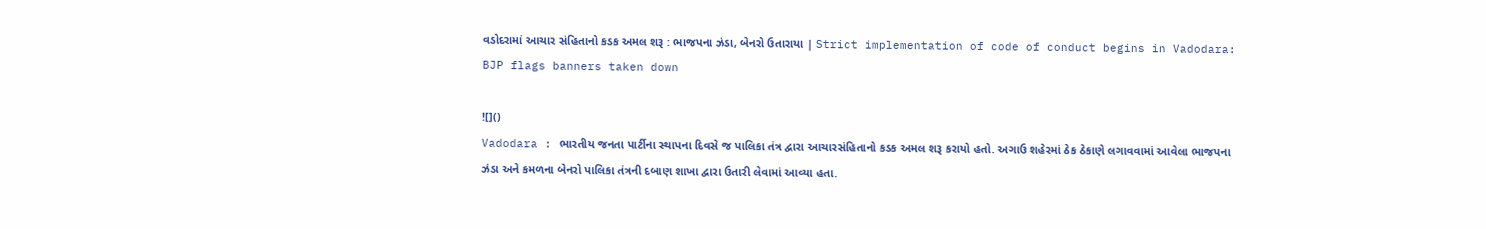વડોદરામાં આચાર સંહિતાનો કડક અમલ શરૂ : ભાજપના ઝંડા, બેનરો ઉતારાયા | Strict implementation of code of conduct begins in Vadodara: BJP flags banners taken down

![]()
Vadodara : ભારતીય જનતા પાર્ટીના સ્થાપના દિવસે જ પાલિકા તંત્ર દ્વારા આચારસંહિતાનો કડક અમલ શરૂ કરાયો હતો. અગાઉ શહેરમાં ઠેક ઠેકાણે લગાવવામાં આવેલા ભાજપના ઝંડા અને કમળના બેનરો પાલિકા તંત્રની દબાણ શાખા દ્વારા ઉતારી લેવામાં આવ્યા હતા.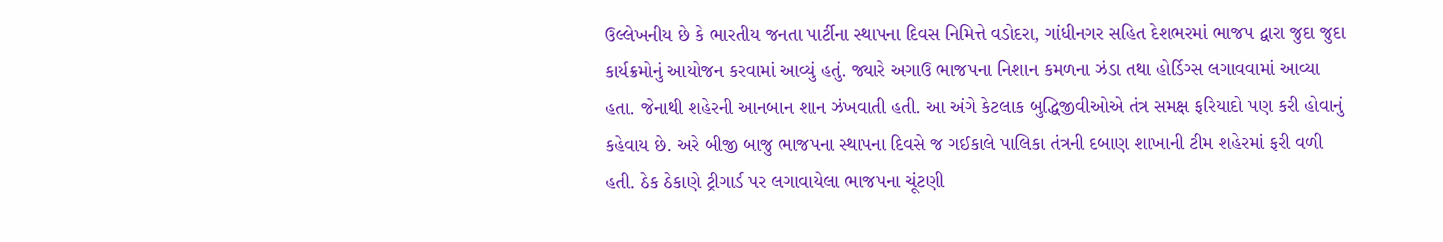ઉલ્લેખનીય છે કે ભારતીય જનતા પાર્ટીના સ્થાપના દિવસ નિમિત્તે વડોદરા, ગાંધીનગર સહિત દેશભરમાં ભાજપ દ્વારા જુદા જુદા કાર્યક્રમોનું આયોજન કરવામાં આવ્યું હતું. જ્યારે અગાઉ ભાજપના નિશાન કમળના ઝંડા તથા હોર્ડિગ્સ લગાવવામાં આવ્યા હતા. જેનાથી શહેરની આનબાન શાન ઝંખવાતી હતી. આ અંગે કેટલાક બુદ્ધિજીવીઓએ તંત્ર સમક્ષ ફરિયાદો પણ કરી હોવાનું કહેવાય છે. અરે બીજી બાજુ ભાજપના સ્થાપના દિવસે જ ગઈકાલે પાલિકા તંત્રની દબાણ શાખાની ટીમ શહેરમાં ફરી વળી હતી. ઠેક ઠેકાણે ટ્રીગાર્ડ પર લગાવાયેલા ભાજપના ચૂંટણી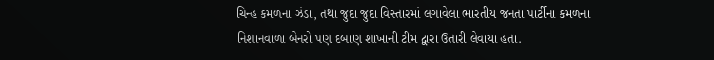ચિન્હ કમળના ઝંડા, તથા જુદા જુદા વિસ્તારમાં લગાવેલા ભારતીય જનતા પાર્ટીના કમળના નિશાનવાળા બેનરો પણ દબાણ શાખાની ટીમ દ્વારા ઉતારી લેવાયા હતા.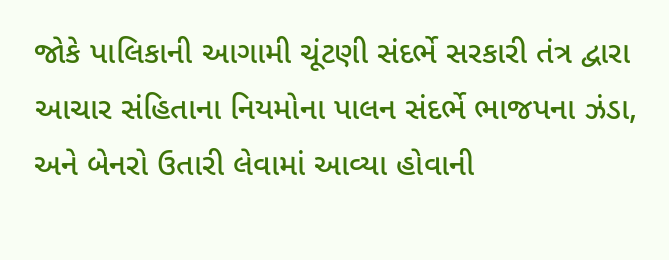જોકે પાલિકાની આગામી ચૂંટણી સંદર્ભે સરકારી તંત્ર દ્વારા આચાર સંહિતાના નિયમોના પાલન સંદર્ભે ભાજપના ઝંડા, અને બેનરો ઉતારી લેવામાં આવ્યા હોવાની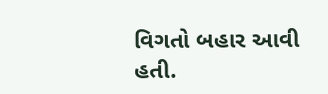વિગતો બહાર આવી હતી.